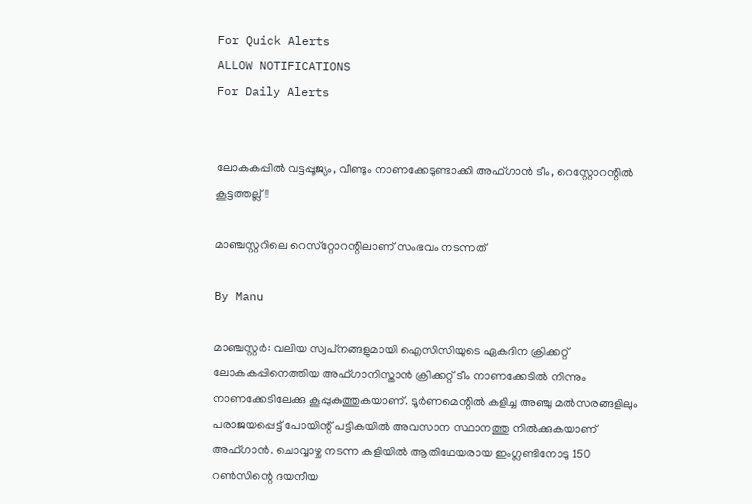For Quick Alerts
ALLOW NOTIFICATIONS
For Daily Alerts


ലോകകപ്പില്‍ വട്ടപ്പൂജ്യം, വീണ്ടും നാണക്കേടുണ്ടാക്കി അഫ്ഗാന്‍ ടീം, റെസ്റ്റോറന്റില്‍ കൂട്ടത്തല്ല്!!

മാഞ്ചസ്റ്ററിലെ റെസ്‌റ്റോറന്റിലാണ് സംഭവം നടന്നത്

By Manu

മാഞ്ചസ്റ്റര്‍: വലിയ സ്വപ്‌നങ്ങളുമായി ഐസിസിയുടെ ഏകദിന ക്രിക്കറ്റ് ലോകകപ്പിനെത്തിയ അഫ്ഗാനിസ്താന്‍ ക്രിക്കറ്റ് ടീം നാണക്കേടില്‍ നിന്നും നാണക്കേടിലേക്കു കൂപ്പുകുത്തുകയാണ്. ടൂര്‍ണമെന്റില്‍ കളിച്ച അഞ്ചു മല്‍സരങ്ങളിലും പരാജയപ്പെട്ട് പോയിന്റ് പട്ടികയില്‍ അവസാന സ്ഥാനത്തു നില്‍ക്കുകയാണ് അഫ്ഗാന്‍. ചൊവ്വാഴ്ച നടന്ന കളിയില്‍ ആതിഥേയരായ ഇംഗ്ലണ്ടിനോടു 150 റണ്‍സിന്റെ ദയനീയ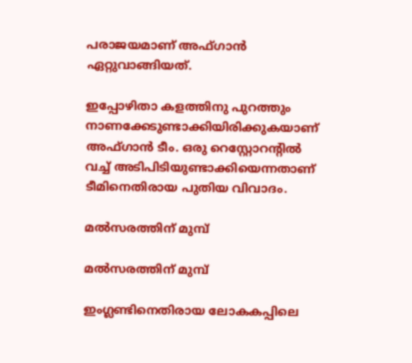പരാജയമാണ് അഫ്ഗാന്‍ ഏറ്റുവാങ്ങിയത്.

ഇപ്പോഴിതാ കളത്തിനു പുറത്തും നാണക്കേടുണ്ടാക്കിയിരിക്കുകയാണ് അഫ്ഗാന്‍ ടീം. ഒരു റെസ്റ്റോറന്റില്‍ വച്ച് അടിപിടിയുണ്ടാക്കിയെന്നതാണ് ടീമിനെതിരായ പുതിയ വിവാദം.

മല്‍സരത്തിന് മുമ്പ്

മല്‍സരത്തിന് മുമ്പ്

ഇംഗ്ലണ്ടിനെതിരായ ലോകകപ്പിലെ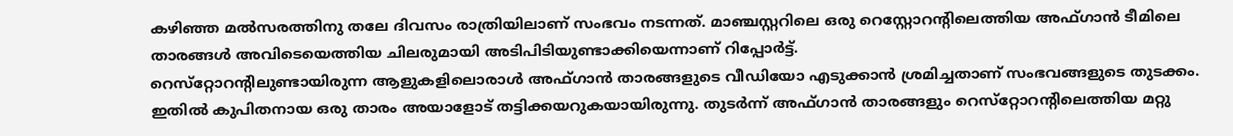കഴിഞ്ഞ മല്‍സരത്തിനു തലേ ദിവസം രാത്രിയിലാണ് സംഭവം നടന്നത്. മാഞ്ചസ്റ്ററിലെ ഒരു റെസ്റ്റോറന്റിലെത്തിയ അഫ്ഗാന്‍ ടീമിലെ താരങ്ങള്‍ അവിടെയെത്തിയ ചിലരുമായി അടിപിടിയുണ്ടാക്കിയെന്നാണ് റിപ്പോര്‍ട്ട്.
റെസ്‌റ്റോറന്റിലുണ്ടായിരുന്ന ആളുകളിലൊരാള്‍ അഫ്ഗാന്‍ താരങ്ങളുടെ വീഡിയോ എടുക്കാന്‍ ശ്രമിച്ചതാണ് സംഭവങ്ങളുടെ തുടക്കം. ഇതില്‍ കുപിതനായ ഒരു താരം അയാളോട് തട്ടിക്കയറുകയായിരുന്നു. തുടര്‍ന്ന് അഫ്ഗാന്‍ താരങ്ങളും റെസ്‌റ്റോറന്റിലെത്തിയ മറ്റു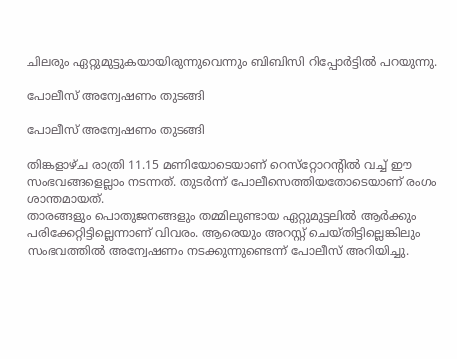ചിലരും ഏറ്റുമുട്ടുകയായിരുന്നുവെന്നും ബിബിസി റിപ്പോര്‍ട്ടില്‍ പറയുന്നു.

പോലീസ് അന്വേഷണം തുടങ്ങി

പോലീസ് അന്വേഷണം തുടങ്ങി

തിങ്കളാഴ്ച രാത്രി 11.15 മണിയോടെയാണ് റെസ്‌റ്റോറന്റില്‍ വച്ച് ഈ സംഭവങ്ങളെല്ലാം നടന്നത്. തുടര്‍ന്ന് പോലീസെത്തിയതോടെയാണ് രംഗം ശാന്തമായത്.
താരങ്ങളും പൊതുജനങ്ങളും തമ്മിലുണ്ടായ ഏറ്റുമുട്ടലില്‍ ആര്‍ക്കും പരിക്കേറ്റിട്ടില്ലെന്നാണ് വിവരം. ആരെയും അറസ്റ്റ് ചെയ്തിട്ടില്ലെങ്കിലും സംഭവത്തില്‍ അന്വേഷണം നടക്കുന്നുണ്ടെന്ന് പോലീസ് അറിയിച്ചു.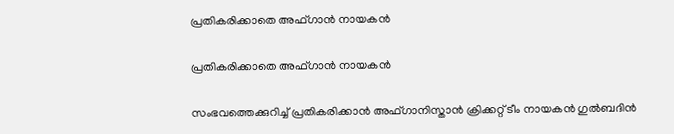പ്രതികരിക്കാതെ അഫ്ഗാന്‍ നായകന്‍

പ്രതികരിക്കാതെ അഫ്ഗാന്‍ നായകന്‍

സംഭവത്തെക്കുറിച്ച് പ്രതികരിക്കാന്‍ അഫ്ഗാനിസ്താന്‍ ക്രിക്കറ്റ് ടീം നായകന്‍ ഗുല്‍ബദിന്‍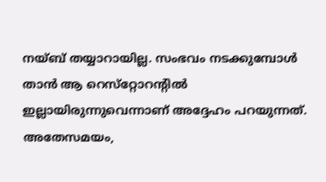നയ്ബ് തയ്യാറായില്ല. സംഭവം നടക്കുമ്പോള്‍ താന്‍ ആ റെസ്‌റ്റോറന്റില്‍ ഇല്ലായിരുന്നുവെന്നാണ് അദ്ദേഹം പറയുന്നത്.
അതേസമയം,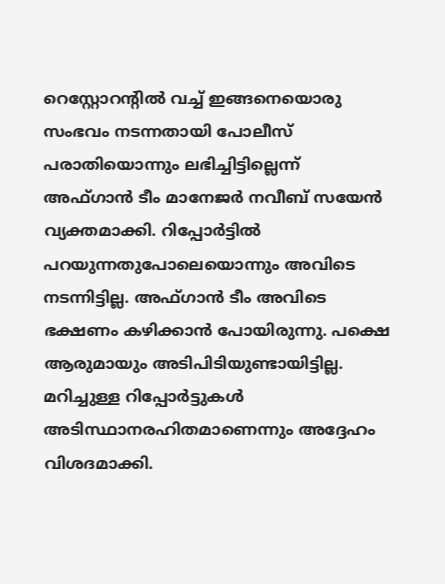റെസ്റ്റോറന്റില്‍ വച്ച് ഇങ്ങനെയൊരു സംഭവം നടന്നതായി പോലീസ് പരാതിയൊന്നും ലഭിച്ചിട്ടില്ലെന്ന് അഫ്ഗാന്‍ ടീം മാനേജര്‍ നവീബ് സയേന്‍ വ്യക്തമാക്കി. റിപ്പോര്‍ട്ടില്‍ പറയുന്നതുപോലെയൊന്നും അവിടെ നടന്നിട്ടില്ല. അഫ്ഗാന്‍ ടീം അവിടെ ഭക്ഷണം കഴിക്കാന്‍ പോയിരുന്നു. പക്ഷെ ആരുമായും അടിപിടിയുണ്ടായിട്ടില്ല. മറിച്ചുള്ള റിപ്പോര്‍ട്ടുകള്‍ അടിസ്ഥാനരഹിതമാണെന്നും അദ്ദേഹം വിശദമാക്കി.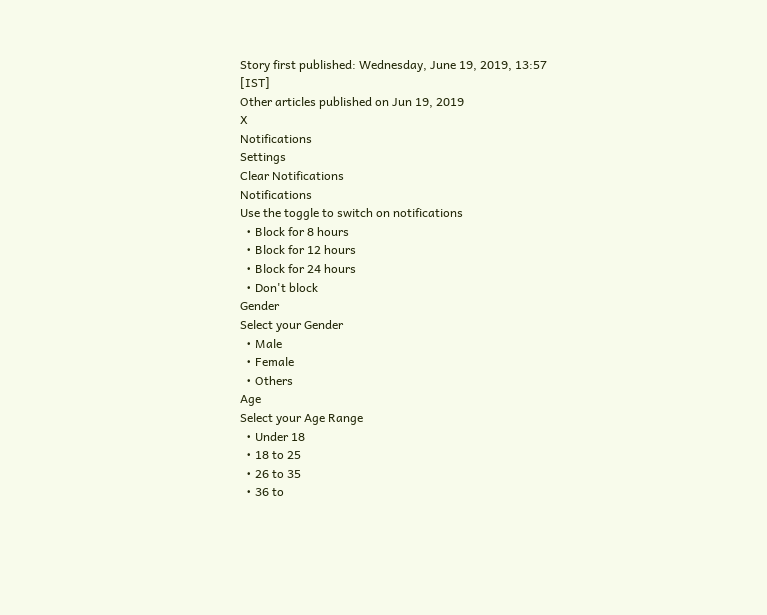Story first published: Wednesday, June 19, 2019, 13:57 [IST]
Other articles published on Jun 19, 2019
X
Notifications
Settings
Clear Notifications
Notifications
Use the toggle to switch on notifications
  • Block for 8 hours
  • Block for 12 hours
  • Block for 24 hours
  • Don't block
Gender
Select your Gender
  • Male
  • Female
  • Others
Age
Select your Age Range
  • Under 18
  • 18 to 25
  • 26 to 35
  • 36 to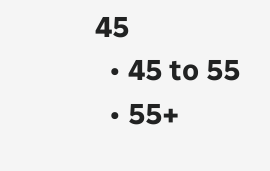45
  • 45 to 55
  • 55+